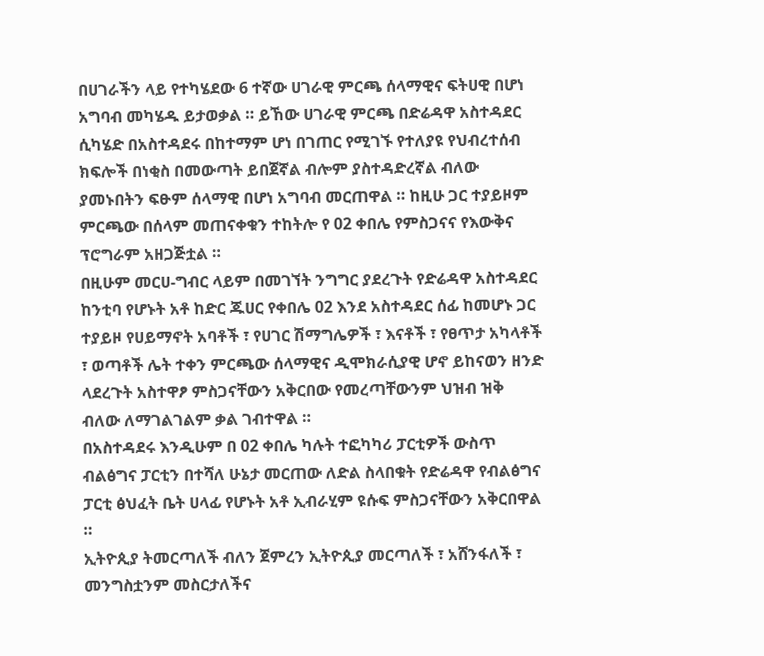በሀገራችን ላይ የተካሄደው 6 ተኛው ሀገራዊ ምርጫ ሰላማዊና ፍትሀዊ በሆነ አግባብ መካሄዱ ይታወቃል ። ይኸው ሀገራዊ ምርጫ በድሬዳዋ አስተዳደር ሲካሄድ በአስተዳደሩ በከተማም ሆነ በገጠር የሚገኙ የተለያዩ የህብረተሰብ ክፍሎች በነቂስ በመውጣት ይበጀኛል ብሎም ያስተዳድረኛል ብለው ያመኑበትን ፍፁም ሰላማዊ በሆነ አግባብ መርጠዋል ። ከዚሁ ጋር ተያይዞም ምርጫው በሰላም መጠናቀቁን ተከትሎ የ 02 ቀበሌ የምስጋናና የእውቅና ፕሮግራም አዘጋጅቷል ።
በዚሁም መርሀ-ግብር ላይም በመገኘት ንግግር ያደረጉት የድሬዳዋ አስተዳደር ከንቲባ የሆኑት አቶ ከድር ጁሀር የቀበሌ 02 እንደ አስተዳደር ሰፊ ከመሆኑ ጋር ተያይዞ የሀይማኖት አባቶች ፣ የሀገር ሽማግሌዎች ፣ እናቶች ፣ የፀጥታ አካላቶች ፣ ወጣቶች ሌት ተቀን ምርጫው ሰላማዊና ዲሞክራሲያዊ ሆኖ ይከናወን ዘንድ ላደረጉት አስተዋፆ ምስጋናቸውን አቅርበው የመረጣቸውንም ህዝብ ዝቅ ብለው ለማገልገልም ቃል ገብተዋል ።
በአስተዳደሩ እንዲሁም በ 02 ቀበሌ ካሉት ተፎካካሪ ፓርቲዎች ውስጥ ብልፅግና ፓርቲን በተሻለ ሁኔታ መርጠው ለድል ስላበቁት የድሬዳዋ የብልፅግና ፓርቲ ፅህፈት ቤት ሀላፊ የሆኑት አቶ ኢብራሂም ዩሱፍ ምስጋናቸውን አቅርበዋል ።
ኢትዮጲያ ትመርጣለች ብለን ጀምረን ኢትዮጲያ መርጣለች ፣ አሸንፋለች ፣ መንግስቷንም መስርታለችና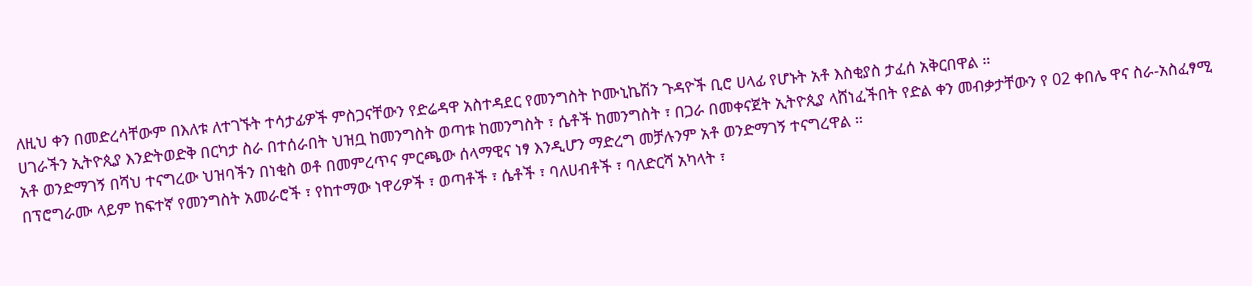ለዚህ ቀን በመድረሳቸውም በእለቱ ለተገኙት ተሳታፊዎች ምስጋናቸውን የድሬዳዋ አስተዳደር የመንግስት ኮሙኒኬሽን ጉዳዮች ቢሮ ሀላፊ የሆኑት አቶ እስቂያስ ታፈሰ አቅርበዋል ።
ሀገራችን ኢትዮጲያ እንድትወድቅ በርካታ ስራ በተሰራበት ህዝቧ ከመንግስት ወጣቱ ከመንግስት ፣ ሴቶች ከመንግስት ፣ በጋራ በመቀናጀት ኢትዮጲያ ላሸነፈችበት የድል ቀን መብቃታቸውን የ 02 ቀበሌ ዋና ስራ-አስፈፃሚ አቶ ወንድማገኝ በሻህ ተናግረው ህዝባችን በነቂስ ወቶ በመምረጥና ምርጫው ሰላማዊና ነፃ እንዲሆን ማድረግ መቻሉንም አቶ ወንድማገኝ ተናግረዋል ።
በፕሮግራሙ ላይም ከፍተኛ የመንግስት አመራሮች ፣ የከተማው ነዋሪዎች ፣ ወጣቶች ፣ ሴቶች ፣ ባለሀብቶች ፣ ባለድርሻ አካላት ፣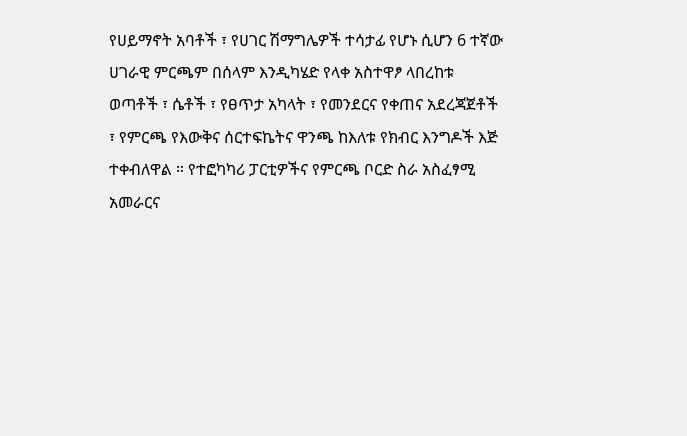የሀይማኖት አባቶች ፣ የሀገር ሽማግሌዎች ተሳታፊ የሆኑ ሲሆን 6 ተኛው ሀገራዊ ምርጫም በሰላም እንዲካሄድ የላቀ አስተዋፆ ላበረከቱ ወጣቶች ፣ ሴቶች ፣ የፀጥታ አካላት ፣ የመንደርና የቀጠና አደረጃጀቶች ፣ የምርጫ የእውቅና ሰርተፍኬትና ዋንጫ ከእለቱ የክብር እንግዶች እጅ ተቀብለዋል ። የተፎካካሪ ፓርቲዎችና የምርጫ ቦርድ ስራ አስፈፃሚ አመራርና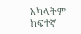አካላትም ከፍተኛ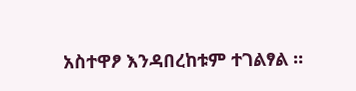አስተዋፆ እንዳበረከቱም ተገልፃል ።